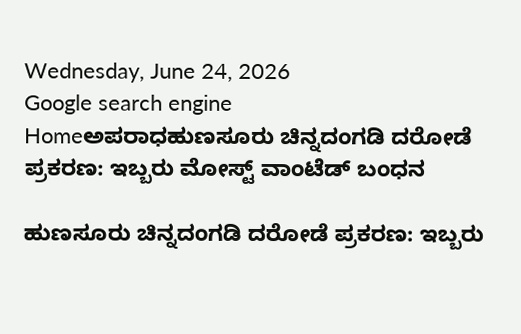Wednesday, June 24, 2026
Google search engine
Homeಅಪರಾಧಹುಣಸೂರು ಚಿನ್ನದಂಗಡಿ ದರೋಡೆ ಪ್ರಕರಣ: ಇಬ್ಬರು ಮೋಸ್ಟ್ ವಾಂಟೆಡ್ ಬಂಧನ

ಹುಣಸೂರು ಚಿನ್ನದಂಗಡಿ ದರೋಡೆ ಪ್ರಕರಣ: ಇಬ್ಬರು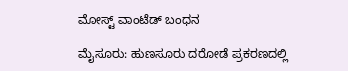ಮೋಸ್ಟ್ ವಾಂಟೆಡ್ ಬಂಧನ

ಮೈಸೂರು: ಹುಣಸೂರು ದರೋಡೆ ಪ್ರಕರಣದಲ್ಲಿ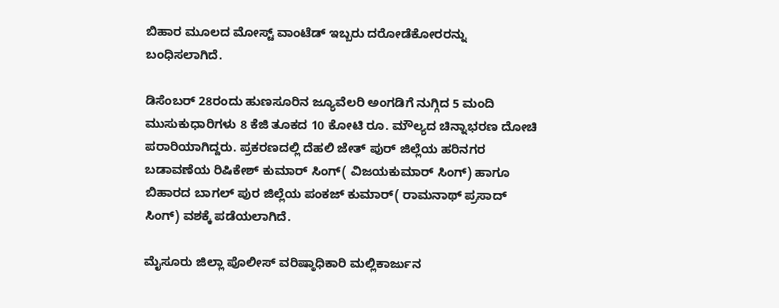ಬಿಹಾರ ಮೂಲದ ಮೋಸ್ಟ್ ವಾಂಟೆಡ್ ಇಬ್ಬರು ದರೋಡೆಕೋರರನ್ನು ಬಂಧಿಸಲಾಗಿದೆ.

ಡಿಸೆಂಬರ್ 28ರಂದು ಹುಣಸೂರಿನ ಜ್ಯೂವೆಲರಿ ಅಂಗಡಿಗೆ ನುಗ್ಗಿದ 5 ಮಂದಿ ಮುಸುಕುಧಾರಿಗಳು 8 ಕೆಜಿ ತೂಕದ 10 ಕೋಟಿ ರೂ. ಮೌಲ್ಯದ ಚಿನ್ನಾಭರಣ ದೋಚಿ ಪರಾರಿಯಾಗಿದ್ದರು. ಪ್ರಕರಣದಲ್ಲಿ ದೆಹಲಿ ಜೇತ್ ಪುರ್ ಜಿಲ್ಲೆಯ ಹರಿನಗರ ಬಡಾವಣೆಯ ರಿಷಿಕೇಶ್ ಕುಮಾರ್ ಸಿಂಗ್( ವಿಜಯಕುಮಾರ್ ಸಿಂಗ್) ಹಾಗೂ ಬಿಹಾರದ ಬಾಗಲ್ ಪುರ ಜಿಲ್ಲೆಯ ಪಂಕಜ್ ಕುಮಾರ್( ರಾಮನಾಥ್ ಪ್ರಸಾದ್ ಸಿಂಗ್) ವಶಕ್ಕೆ ಪಡೆಯಲಾಗಿದೆ.

ಮೈಸೂರು ಜಿಲ್ಲಾ ಪೊಲೀಸ್ ವರಿಷ್ಠಾಧಿಕಾರಿ ಮಲ್ಲಿಕಾರ್ಜುನ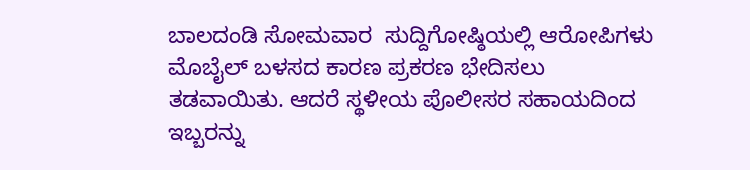ಬಾಲದಂಡಿ ಸೋಮವಾರ  ಸುದ್ದಿಗೋಷ್ಠಿಯಲ್ಲಿ ಆರೋಪಿಗಳು ಮೊಬೈಲ್ ಬಳಸದ ಕಾರಣ ಪ್ರಕರಣ ಭೇದಿಸಲು ತಡವಾಯಿತು. ಆದರೆ ಸ್ಥಳೀಯ ಪೊಲೀಸರ ಸಹಾಯದಿಂದ ಇಬ್ಬರನ್ನು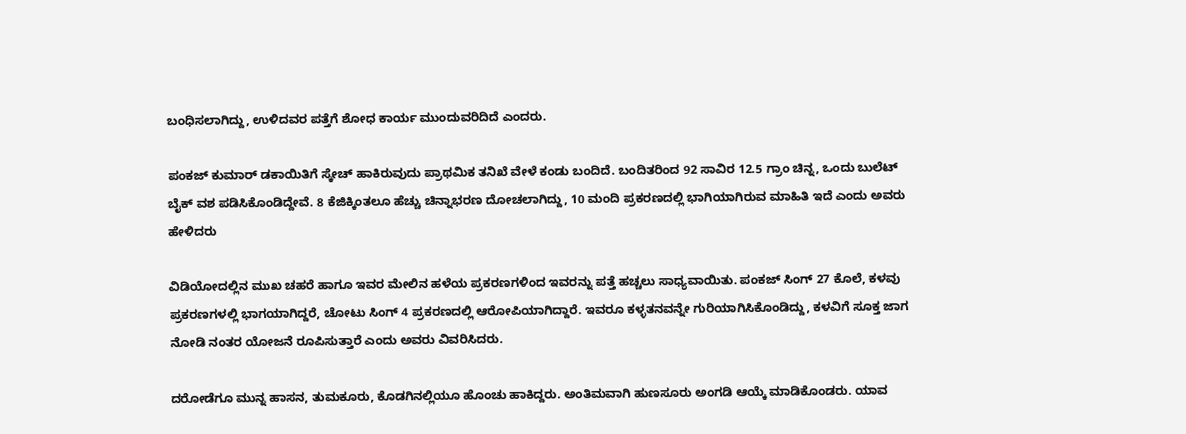ಬಂಧಿಸಲಾಗಿದ್ದು, ಉಳಿದವರ ಪತ್ತೆಗೆ ಶೋಧ ಕಾರ್ಯ ಮುಂದುವರಿದಿದೆ ಎಂದರು.

ಪಂಕಜ್ ಕುಮಾರ್ ಡಕಾಯಿತಿಗೆ ಸ್ಕೇಚ್ ಹಾಕಿರುವುದು ಪ್ರಾಥಮಿಕ ತನಿಖೆ ವೇಳೆ ಕಂಡು ಬಂದಿದೆ. ಬಂದಿತರಿಂದ 92 ಸಾವಿರ 12.5 ಗ್ರಾಂ ಚಿನ್ನ, ಒಂದು ಬುಲೆಟ್ ಬೈಕ್ ವಶ ಪಡಿಸಿಕೊಂಡಿದ್ದೇವೆ. 8 ಕೆಜಿಕ್ಕಿಂತಲೂ ಹೆಚ್ಚು ಚಿನ್ನಾಭರಣ ದೋಚಲಾಗಿದ್ದು, 10 ಮಂದಿ ಪ್ರಕರಣದಲ್ಲಿ ಭಾಗಿಯಾಗಿರುವ ಮಾಹಿತಿ ಇದೆ ಎಂದು ಅವರು ಹೇಳಿದರು

ವಿಡಿಯೋದಲ್ಲಿನ ಮುಖ ಚಹರೆ ಹಾಗೂ ಇವರ ಮೇಲಿನ ಹಳೆಯ ಪ್ರಕರಣಗಳಿಂದ ಇವರನ್ನು ಪತ್ತೆ ಹಚ್ಚಲು ಸಾಧ್ಯವಾಯಿತು. ಪಂಕಜ್ ಸಿಂಗ್ 27 ಕೊಲೆ, ಕಳವು ಪ್ರಕರಣಗಳಲ್ಲಿ ಭಾಗಯಾಗಿದ್ದರೆ, ಚೋಟು ಸಿಂಗ್ 4 ಪ್ರಕರಣದಲ್ಲಿ ಆರೋಪಿಯಾಗಿದ್ದಾರೆ. ಇವರೂ ಕಳ್ಳತನವನ್ನೇ ಗುರಿಯಾಗಿಸಿಕೊಂಡಿದ್ದು, ಕಳವಿಗೆ ಸೂಕ್ತ ಜಾಗ ನೋಡಿ ನಂತರ ಯೋಜನೆ ರೂಪಿಸುತ್ತಾರೆ ಎಂದು ಅವರು ವಿವರಿಸಿದರು.

ದರೋಡೆಗೂ ಮುನ್ನ ಹಾಸನ, ತುಮಕೂರು, ಕೊಡಗಿನಲ್ಲಿಯೂ ಹೊಂಚು ಹಾಕಿದ್ದರು. ಅಂತಿಮವಾಗಿ ಹುಣಸೂರು ಅಂಗಡಿ ಆಯ್ಕೆ ಮಾಡಿಕೊಂಡರು. ಯಾವ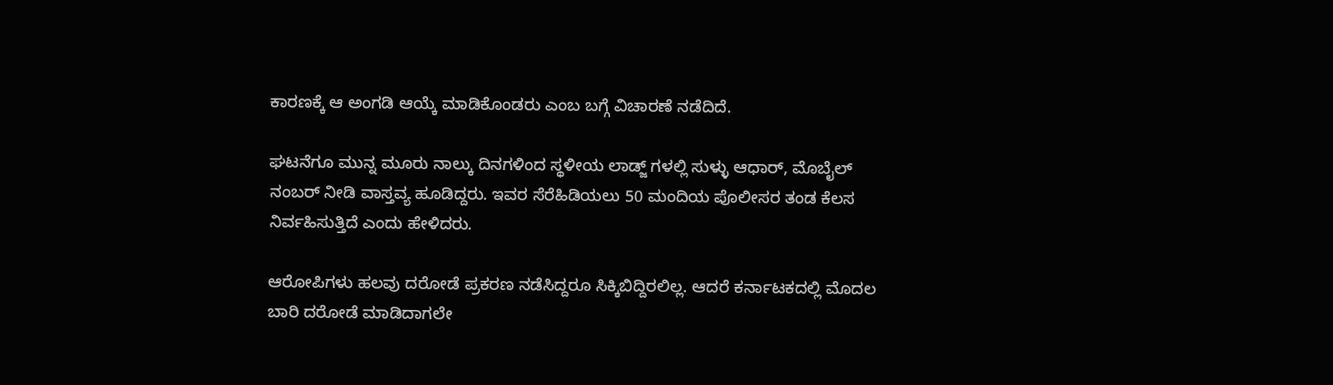ಕಾರಣಕ್ಕೆ ಆ ಅಂಗಡಿ ಆಯ್ಕೆ ಮಾಡಿಕೊಂಡರು ಎಂಬ ಬಗ್ಗೆ ವಿಚಾರಣೆ ನಡೆದಿದೆ.

ಘಟನೆಗೂ ಮುನ್ನ ಮೂರು ನಾಲ್ಕು ದಿನಗಳಿಂದ‌‌ ಸ್ಥಳೀಯ ಲಾಡ್ಜ್ ಗಳಲ್ಲಿ ಸುಳ್ಳು ಆಧಾರ್, ಮೊಬೈಲ್ ನಂಬರ್ ನೀಡಿ ವಾಸ್ತವ್ಯ ಹೂಡಿದ್ದರು. ಇವರ ಸೆರೆಹಿಡಿಯಲು 50 ಮಂದಿಯ ಪೊಲೀಸರ ತಂಡ ಕೆಲಸ ನಿರ್ವಹಿಸುತ್ತಿದೆ ಎಂದು ಹೇಳಿದರು.

ಆರೋಪಿಗಳು ಹಲವು ದರೋಡೆ ಪ್ರಕರಣ ನಡೆಸಿದ್ದರೂ ಸಿಕ್ಕಿಬಿದ್ದಿರಲಿಲ್ಲ. ಆದರೆ ಕರ್ನಾಟಕದಲ್ಲಿ ಮೊದಲ ಬಾರಿ ದರೋಡೆ ಮಾಡಿದಾಗಲೇ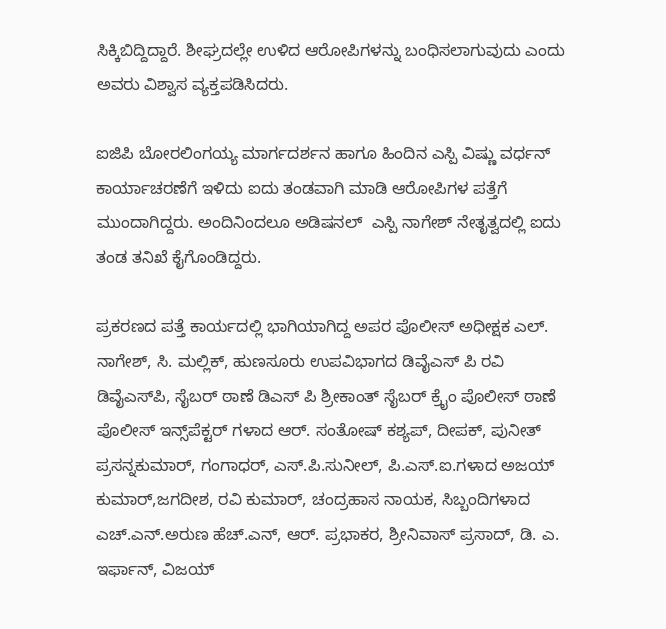ಸಿಕ್ಕಿಬಿದ್ದಿದ್ದಾರೆ. ಶೀಘ್ರದಲ್ಲೇ ಉಳಿದ ಆರೋಪಿಗಳನ್ನು ಬಂಧಿಸಲಾಗುವುದು ಎಂದು ಅವರು ವಿಶ್ವಾಸ ವ್ಯಕ್ತಪಡಿಸಿದರು.

ಐಜಿಪಿ ಬೋರಲಿಂಗಯ್ಯ ಮಾರ್ಗದರ್ಶನ ಹಾಗೂ ಹಿಂದಿನ ಎಸ್ಪಿ ವಿಷ್ಣು ವರ್ಧನ್ ಕಾರ್ಯಾಚರಣೆಗೆ ಇಳಿದು ಐದು ತಂಡವಾಗಿ ಮಾಡಿ ಆರೋಪಿಗಳ ಪತ್ತೆಗೆ ಮುಂದಾಗಿದ್ದರು. ಅಂದಿನಿಂದಲೂ ಅಡಿಷನಲ್  ಎಸ್ಪಿ ನಾಗೇಶ್ ನೇತೃತ್ವದಲ್ಲಿ ಐದು ತಂಡ ತನಿಖೆ ಕೈಗೊಂಡಿದ್ದರು.

ಪ್ರಕರಣದ ಪತ್ತೆ ಕಾರ್ಯದಲ್ಲಿ ಭಾಗಿಯಾಗಿದ್ದ ಅಪರ ಪೊಲೀಸ್ ಅಧೀಕ್ಷಕ ಎಲ್. ನಾಗೇಶ್, ಸಿ. ಮಲ್ಲಿಕ್, ಹುಣಸೂರು ಉಪವಿಭಾಗದ ಡಿವೈಎಸ್ ಪಿ ರವಿ ಡಿವೈಎಸ್‌ಪಿ, ಸೈಬರ್ ಠಾಣೆ ಡಿಎಸ್ ಪಿ ಶ್ರೀಕಾಂತ್ ಸೈಬರ್ ಕ್ರೈಂ ಪೊಲೀಸ್ ಠಾಣೆ ಪೊಲೀಸ್ ಇನ್ಸ್‌ಪೆಕ್ಟರ್ ಗಳಾದ ಆರ್. ಸಂತೋಷ್ ಕಶ್ಯಪ್, ದೀಪಕ್, ಪುನೀತ್ ಪ್ರಸನ್ನಕುಮಾರ್, ಗಂಗಾಧರ್, ಎಸ್.ಪಿ.ಸುನೀಲ್, ಪಿ.ಎಸ್‌.ಐ.ಗಳಾದ ಅಜಯ್ ಕುಮಾರ್,ಜಗದೀಶ, ರವಿ ಕುಮಾರ್, ಚಂದ್ರಹಾಸ ನಾಯಕ, ಸಿಬ್ಬಂದಿಗಳಾದ ಎಚ್.ಎನ್.ಅರುಣ ಹೆಚ್.ಎನ್, ಆರ್. ಪ್ರಭಾಕರ, ಶ್ರೀನಿವಾಸ್ ಪ್ರಸಾದ್, ಡಿ. ಎ. ಇರ್ಫಾನ್, ವಿಜಯ್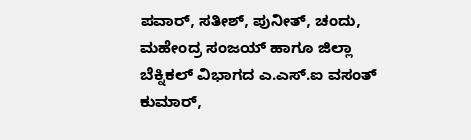ಪವಾರ್, ಸತೀಶ್, ಪುನೀತ್, ಚಂದು, ಮಹೇಂದ್ರ ಸಂಜಯ್ ಹಾಗೂ ಜಿಲ್ಲಾ ಬೆಕ್ನಿಕಲ್ ವಿಭಾಗದ ಎ.ಎಸ್.ಐ ವಸಂತ್ ಕುಮಾರ್,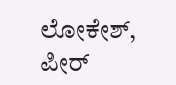ಲೋಕೇಶ್, ಪೀರ್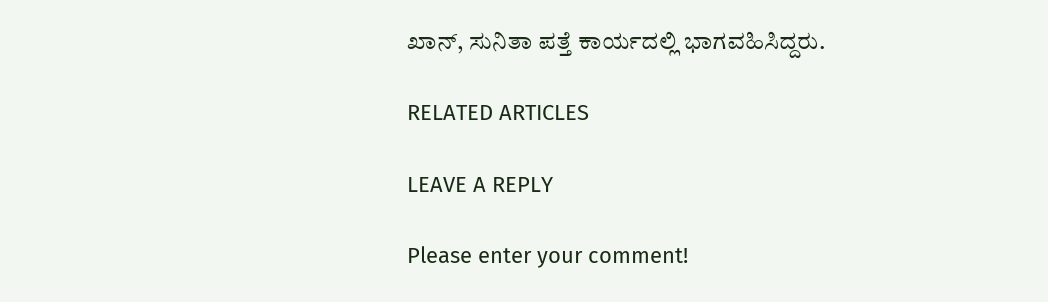ಖಾನ್, ಸುನಿತಾ ಪತ್ತೆ ಕಾರ್ಯದಲ್ಲಿ ಭಾಗವಹಿಸಿದ್ದರು.

RELATED ARTICLES

LEAVE A REPLY

Please enter your comment!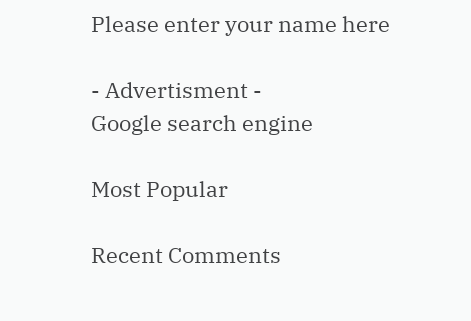Please enter your name here

- Advertisment -
Google search engine

Most Popular

Recent Comments